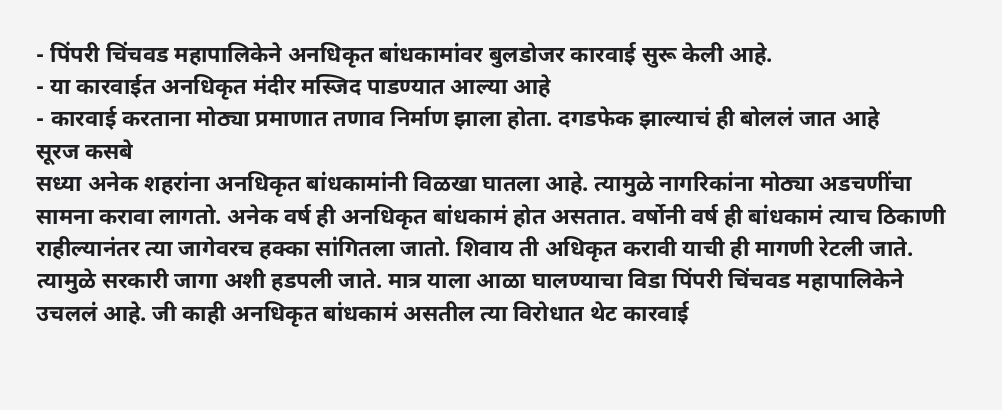- पिंपरी चिंचवड महापालिकेने अनधिकृत बांधकामांवर बुलडोजर कारवाई सुरू केली आहे.
- या कारवाईत अनधिकृत मंदीर मस्जिद पाडण्यात आल्या आहे
- कारवाई करताना मोठ्या प्रमाणात तणाव निर्माण झाला होता. दगडफेक झाल्याचं ही बोललं जात आहे
सूरज कसबे
सध्या अनेक शहरांना अनधिकृत बांधकामांनी विळखा घातला आहे. त्यामुळे नागरिकांना मोठ्या अडचणींचा सामना करावा लागतो. अनेक वर्ष ही अनधिकृत बांधकामं होत असतात. वर्षोनी वर्ष ही बांधकामं त्याच ठिकाणी राहील्यानंतर त्या जागेवरच हक्का सांगितला जातो. शिवाय ती अधिकृत करावी याची ही मागणी रेटली जाते. त्यामुळे सरकारी जागा अशी हडपली जाते. मात्र याला आळा घालण्याचा विडा पिंपरी चिंचवड महापालिकेने उचललं आहे. जी काही अनधिकृत बांधकामं असतील त्या विरोधात थेट कारवाई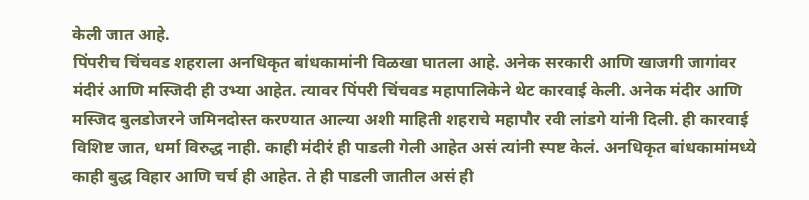केली जात आहे.
पिंपरीच चिंचवड शहराला अनधिकृत बांधकामांनी विळखा घातला आहे. अनेक सरकारी आणि खाजगी जागांवर मंदीरं आणि मस्जिदी ही उभ्या आहेत. त्यावर पिंपरी चिंचवड महापालिकेने थेट कारवाई केली. अनेक मंदीर आणि मस्जिद बुलडोजरने जमिनदोस्त करण्यात आल्या अशी माहिती शहराचे महापौर रवी लांडगे यांनी दिली. ही कारवाई विशिष्ट जात, धर्मा विरुद्ध नाही. काही मंदीरं ही पाडली गेली आहेत असं त्यांनी स्पष्ट केलं. अनधिकृत बांधकामांमध्ये काही बुद्ध विहार आणि चर्च ही आहेत. ते ही पाडली जातील असं ही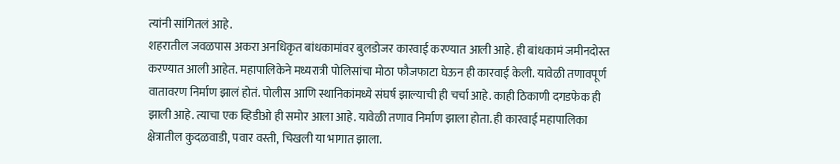त्यांनी सांगितलं आहे.
शहरातील जवळपास अकरा अनधिकृत बांधकामांवर बुलडोजर कारवाई करण्यात आली आहे. ही बांधकामं जमीनदोस्त करण्यात आली आहेत. महापालिकेने मध्यरात्री पोलिसांचा मोठा फौजफाटा घेऊन ही कारवाई केली. यावेळी तणावपूर्ण वातावरण निर्माण झालं होतं. पोलीस आणि स्थानिकांमध्ये संघर्ष झाल्याची ही चर्चा आहे. काही ठिकाणी दगडफेक ही झाली आहे. त्याचा एक व्हिडीओ ही समोर आला आहे. यावेळी तणाव निर्माण झाला होता. ही कारवाई महापालिका क्षेत्रातील कुदळवाडी, पवार वस्ती, चिखली या भागात झाला.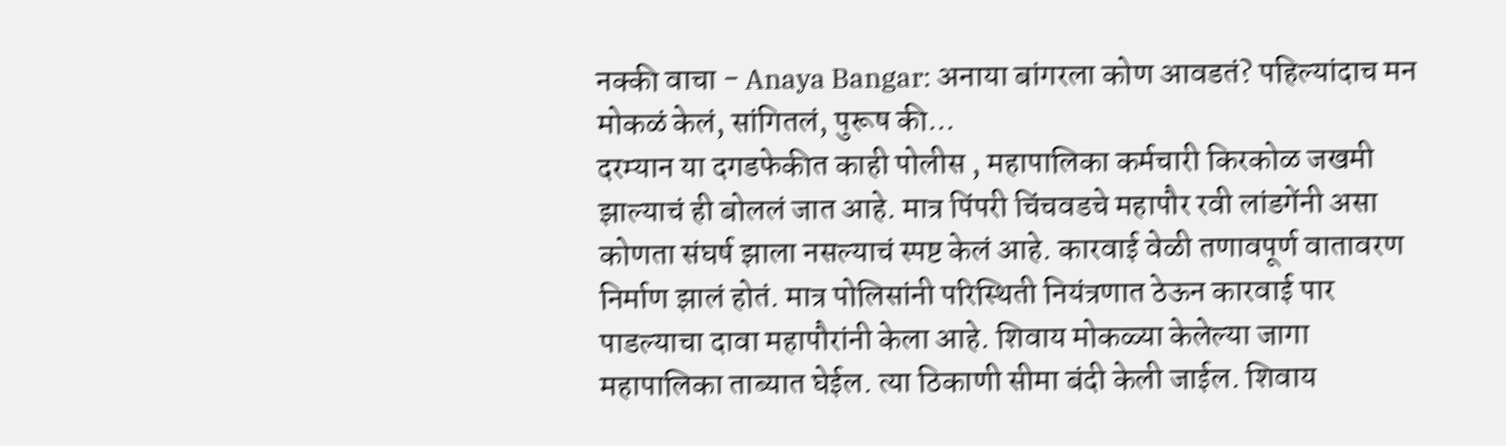नक्की वाचा - Anaya Bangar: अनाया बांगरला कोण आवडतं? पहिल्यांदाच मन मोकळं केलं, सांगितलं, पुरूष की...
दरम्यान या दगडफेकीत काही पोलीस , महापालिका कर्मचारी किरकोळ जखमी झाल्याचं ही बोललं जात आहे. मात्र पिंपरी चिंचवडचे महापौर रवी लांडगेंनी असा कोणता संघर्ष झाला नसल्याचं स्पष्ट केलं आहे. कारवाई वेळी तणावपूर्ण वातावरण निर्माण झालं होतं. मात्र पोलिसांनी परिस्थिती नियंत्रणात ठेऊन कारवाई पार पाडल्याचा दावा महापौरांनी केला आहे. शिवाय मोकळ्या केलेल्या जागा महापालिका ताब्यात घेईल. त्या ठिकाणी सीमा बंदी केली जाईल. शिवाय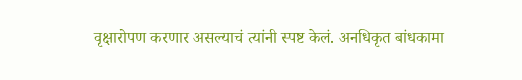वृक्षारोपण करणार असल्याचं त्यांनी स्पष्ट केलं. अनधिकृत बांधकामा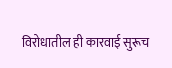विरोधातील ही कारवाई सुरूच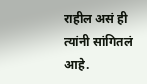राहील असं ही त्यांनी सांगितलं आहे.